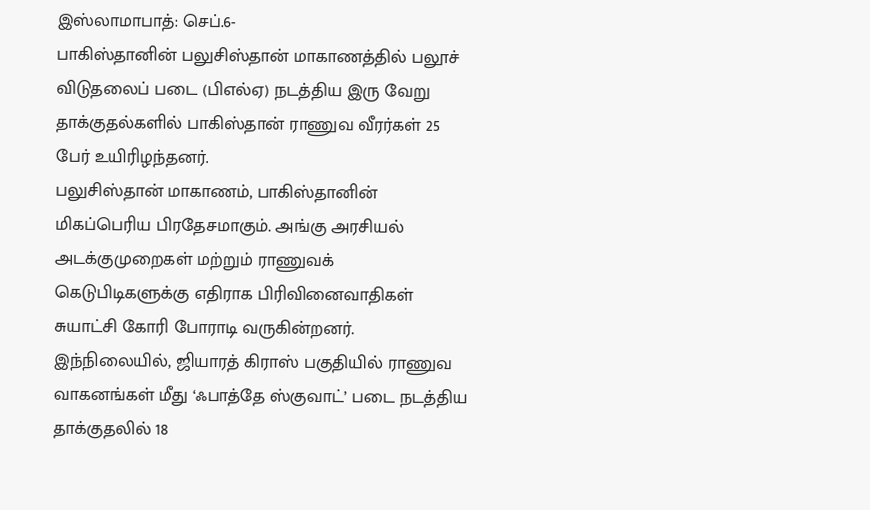இஸ்லாமாபாத்: செப்.6-
பாகிஸ்தானின் பலுசிஸ்தான் மாகாணத்தில் பலூச் விடுதலைப் படை (பிஎல்ஏ) நடத்திய இரு வேறு தாக்குதல்களில் பாகிஸ்தான் ராணுவ வீரர்கள் 25 பேர் உயிரிழந்தனர்.
பலுசிஸ்தான் மாகாணம், பாகிஸ்தானின் மிகப்பெரிய பிரதேசமாகும். அங்கு அரசியல் அடக்குமுறைகள் மற்றும் ராணுவக் கெடுபிடிகளுக்கு எதிராக பிரிவினைவாதிகள் சுயாட்சி கோரி போராடி வருகின்றனர். இந்நிலையில், ஜியாரத் கிராஸ் பகுதியில் ராணுவ வாகனங்கள் மீது ‘ஃபாத்தே ஸ்குவாட்’ படை நடத்திய தாக்குதலில் 18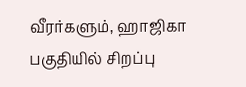வீரர்களும், ஹாஜிகா பகுதியில் சிறப்பு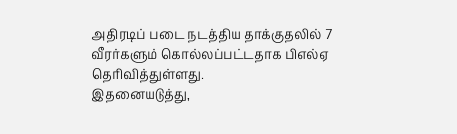அதிரடிப் படை நடத்திய தாக்குதலில் 7 வீரர்களும் கொல்லப்பட்டதாக பிஎல்ஏ தெரிவித்துள்ளது.
இதனையடுத்து,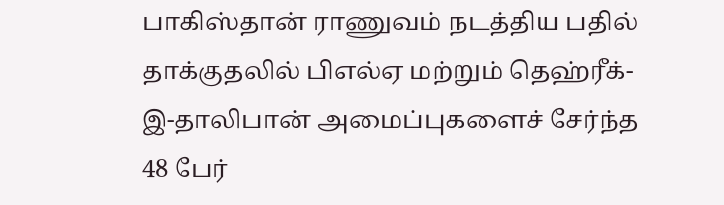பாகிஸ்தான் ராணுவம் நடத்திய பதில் தாக்குதலில் பிஎல்ஏ மற்றும் தெஹ்ரீக்-இ-தாலிபான் அமைப்புகளைச் சேர்ந்த 48 பேர்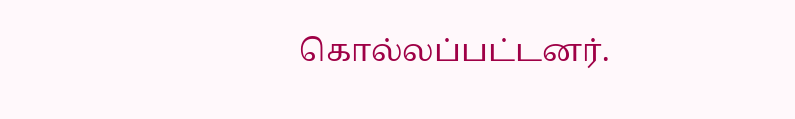கொல்லப்பட்டனர்.